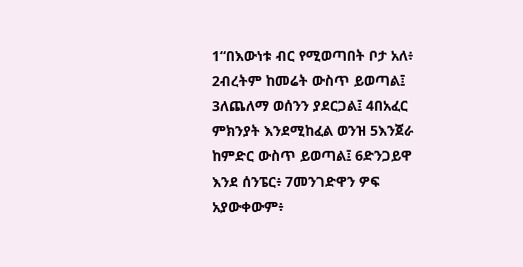1“በእውነቱ ብር የሚወጣበት ቦታ አለ፥ 2ብረትም ከመሬት ውስጥ ይወጣል፤ 3ለጨለማ ወሰንን ያደርጋል፤ 4በአፈር ምክንያት እንደሚከፈል ወንዝ 5እንጀራ ከምድር ውስጥ ይወጣል፤ 6ድንጋይዋ እንደ ሰንፔር፥ 7መንገድዋን ዎፍ አያውቀውም፥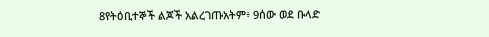8የትዕቢተኞች ልጆች አልረገጡአትም፥ 9ሰው ወደ ቡላድ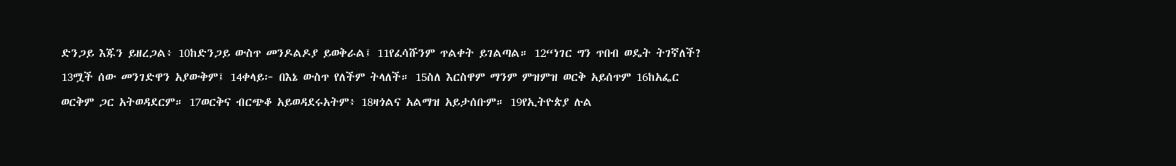ድንጋይ እጁን ይዘረጋል፥ 10ከድንጋይ ውስጥ መንዶልዶያ ይወቅራል፤ 11የፈሳሹንም ጥልቀት ይገልጣል። 12“ነገር ግን ጥበብ ወዴት ትገኛለች? 13ሟች ሰው መንገድዋን አያውቅም፤ 14ቀላይ፦ በእኔ ውስጥ የለችም ትላለች። 15ስለ እርስዋም ማንም ምዝምዝ ወርቅ አይሰጥም 16ከአፌር ወርቅም ጋር አትወዳደርም። 17ወርቅና ብርጭቆ አይወዳደሩአትም፥ 18ዛጎልና አልማዝ አይታሰቡም። 19የኢትዮጵያ ሉል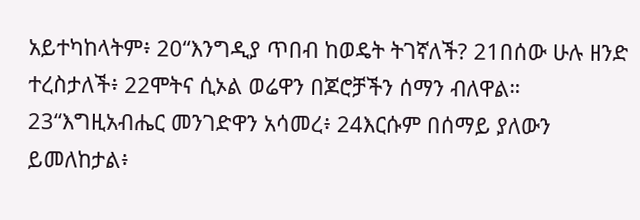አይተካከላትም፥ 20“እንግዲያ ጥበብ ከወዴት ትገኛለች? 21በሰው ሁሉ ዘንድ ተረስታለች፥ 22ሞትና ሲኦል ወሬዋን በጆሮቻችን ሰማን ብለዋል። 23“እግዚአብሔር መንገድዋን አሳመረ፥ 24እርሱም በሰማይ ያለውን ይመለከታል፥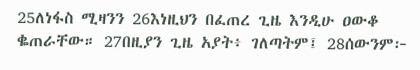25ለነፋስ ሚዛንን 26እነዚህን በፈጠረ ጊዜ እንዲሁ ዐውቆ ቈጠራቸው። 27በዚያን ጊዜ አያት፥ ገለጣትም፤ 28ሰውንም፦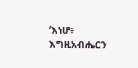‘እነሆ፥ እግዚአብሔርን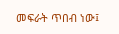መፍራት ጥበብ ነው፤